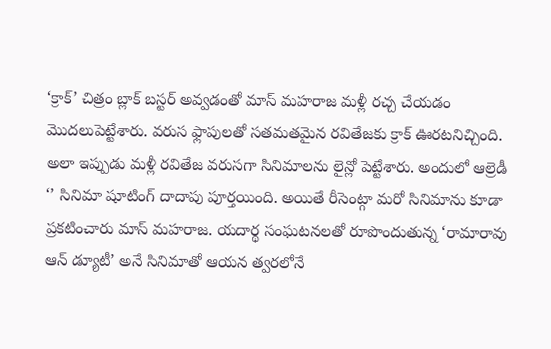‘క్రాక్’ చిత్రం బ్లాక్ బస్టర్ అవ్వడంతో మాస్ మహరాజ మళ్లీ రచ్చ చేయడం మొదలుపెట్టేశారు. వరుస ఫ్లాపులతో సతమతమైన రవితేజకు క్రాక్ ఊరటనిచ్చింది. అలా ఇప్పుడు మళ్లీ రవితేజ వరుసగా సినిమాలను లైన్లో పెట్టేశారు. అందులో ఆల్రెడీ ‘’ సినిమా షూటింగ్ దాదాపు పూర్తయింది. అయితే రీసెంట్గా మరో సినిమాను కూడా ప్రకటించారు మాస్ మహరాజ. యదార్థ సంఘటనలతో రూపొందుతున్న ‘రామారావు ఆన్ డ్యూటీ’ అనే సినిమాతో ఆయన త్వరలోనే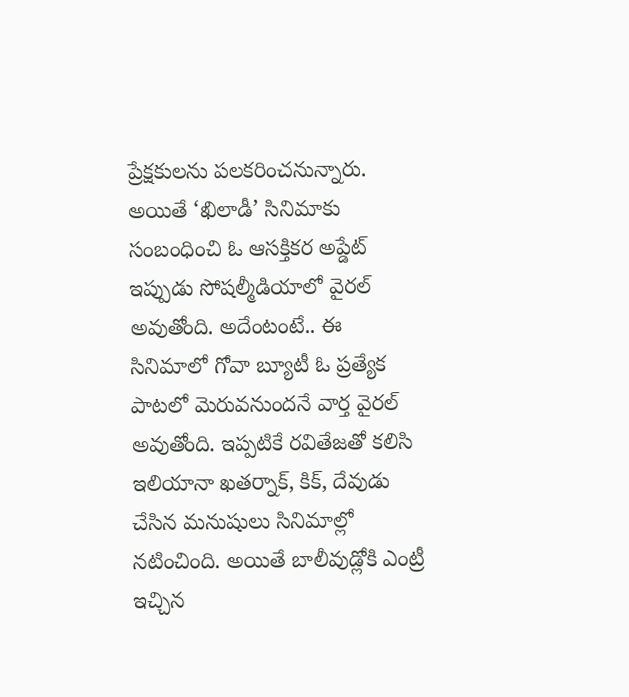ప్రేక్షకులను పలకరించనున్నారు. అయితే ‘ఖిలాడీ’ సినిమాకు సంబంధించి ఓ ఆసక్తికర అప్డేట్ ఇప్పుడు సోషల్మీడియాలో వైరల్ అవుతోంది. అదేంటంటే.. ఈ సినిమాలో గోవా బ్యూటీ ఓ ప్రత్యేక పాటలో మెరువనుందనే వార్త వైరల్ అవుతోంది. ఇప్పటికే రవితేజతో కలిసి ఇలియానా ఖతర్నాక్, కిక్, దేవుడు చేసిన మనుషులు సినిమాల్లో నటించింది. అయితే బాలీవుడ్లోకి ఎంట్రీ ఇచ్చిన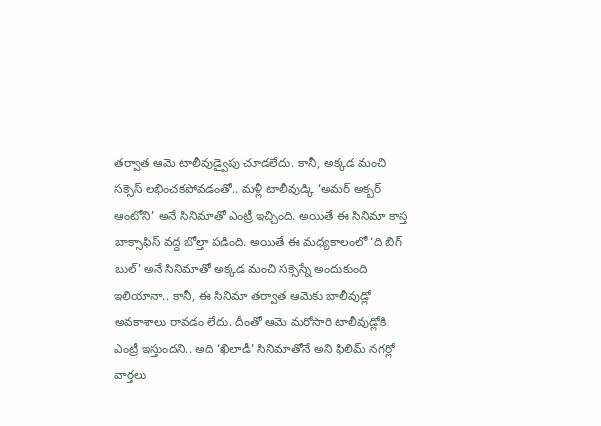తర్వాత ఆమె టాలీవుడ్వైపు చూడలేదు. కానీ, అక్కడ మంచి సక్సెస్ లభించకపోవడంతో.. మళ్లీ టాలీవుడ్కి ‘అమర్ అక్బర్ ఆంటోని’ అనే సినిమాతో ఎంట్రీ ఇచ్చింది. అయితే ఈ సినిమా కాస్త బాక్సాఫిస్ వద్ద బోల్తా పడింది. అయితే ఈ మధ్యకాలంలో ‘ది బిగ్ బుల్’ అనే సినిమాతో అక్కడ మంచి సక్సెస్నే అందుకుంది ఇలియానా.. కానీ, ఈ సినిమా తర్వాత ఆమెకు బాలీవుడ్లో అవకాశాలు రావడం లేదు. దీంతో ఆమె మరోసారి టాలీవుడ్లోకి ఎంట్రీ ఇస్తుందని.. అది ‘ఖిలాడీ’ సినిమాతోనే అని ఫిలిమ్ నగర్లో వార్తలు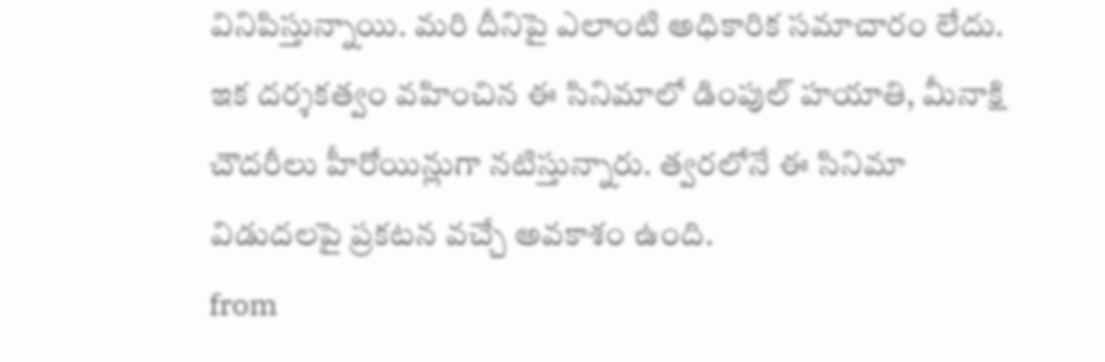వినిపిస్తున్నాయి. మరి దీనిపై ఎలాంటి అధికారిక సమాచారం లేదు. ఇక దర్శకత్వం వహించిన ఈ సినిమాలో డింపుల్ హయాతి, మీనాక్షి చౌదరీలు హీరోయిన్లుగా నటిస్తున్నారు. త్వరలోనే ఈ సినిమా విడుదలపై ప్రకటన వచ్చే అవకాశం ఉంది.
from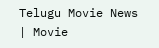Telugu Movie News | Movie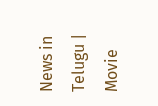News in Telugu | Movie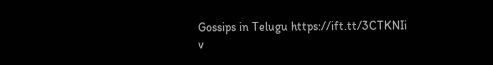Gossips in Telugu https://ift.tt/3CTKNIi
v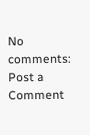No comments:
Post a Comment